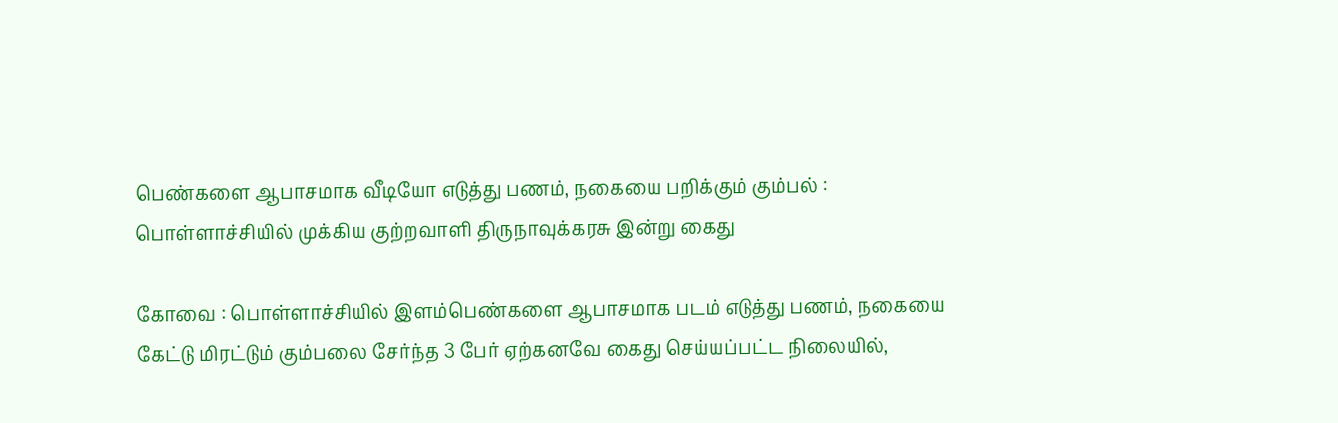பெண்களை ஆபாசமாக வீடியோ எடுத்து பணம், நகையை பறிக்கும் கும்பல் : பொள்ளாச்சியில் முக்கிய குற்றவாளி திருநாவுக்கரசு இன்று கைது

கோவை : பொள்ளாச்சியில் இளம்பெண்களை ஆபாசமாக படம் எடுத்து பணம், நகையை கேட்டு மிரட்டும் கும்பலை சேர்ந்த 3 பேர் ஏற்கனவே கைது செய்யப்பட்ட நிலையில்,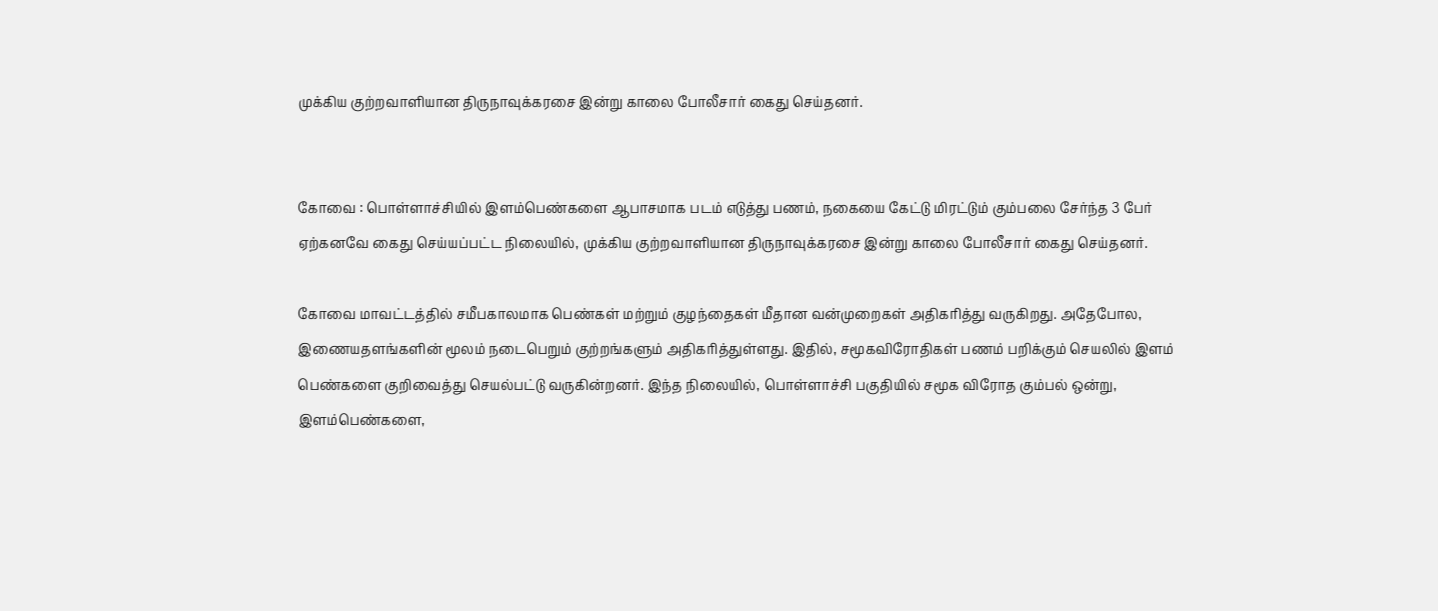முக்கிய குற்றவாளியான திருநாவுக்கரசை இன்று காலை போலீசார் கைது செய்தனர்.


கோவை : பொள்ளாச்சியில் இளம்பெண்களை ஆபாசமாக படம் எடுத்து பணம், நகையை கேட்டு மிரட்டும் கும்பலை சேர்ந்த 3 பேர் ஏற்கனவே கைது செய்யப்பட்ட நிலையில், முக்கிய குற்றவாளியான திருநாவுக்கரசை இன்று காலை போலீசார் கைது செய்தனர்.

கோவை மாவட்டத்தில் சமீபகாலமாக பெண்கள் மற்றும் குழந்தைகள் மீதான வன்முறைகள் அதிகரித்து வருகிறது. அதேபோல, இணையதளங்களின் மூலம் நடைபெறும் குற்றங்களும் அதிகரித்துள்ளது. இதில், சமூகவிரோதிகள் பணம் பறிக்கும் செயலில் இளம் பெண்களை குறிவைத்து செயல்பட்டு வருகின்றனர். இந்த நிலையில், பொள்ளாச்சி பகுதியில் சமூக விரோத கும்பல் ஒன்று, இளம்பெண்களை,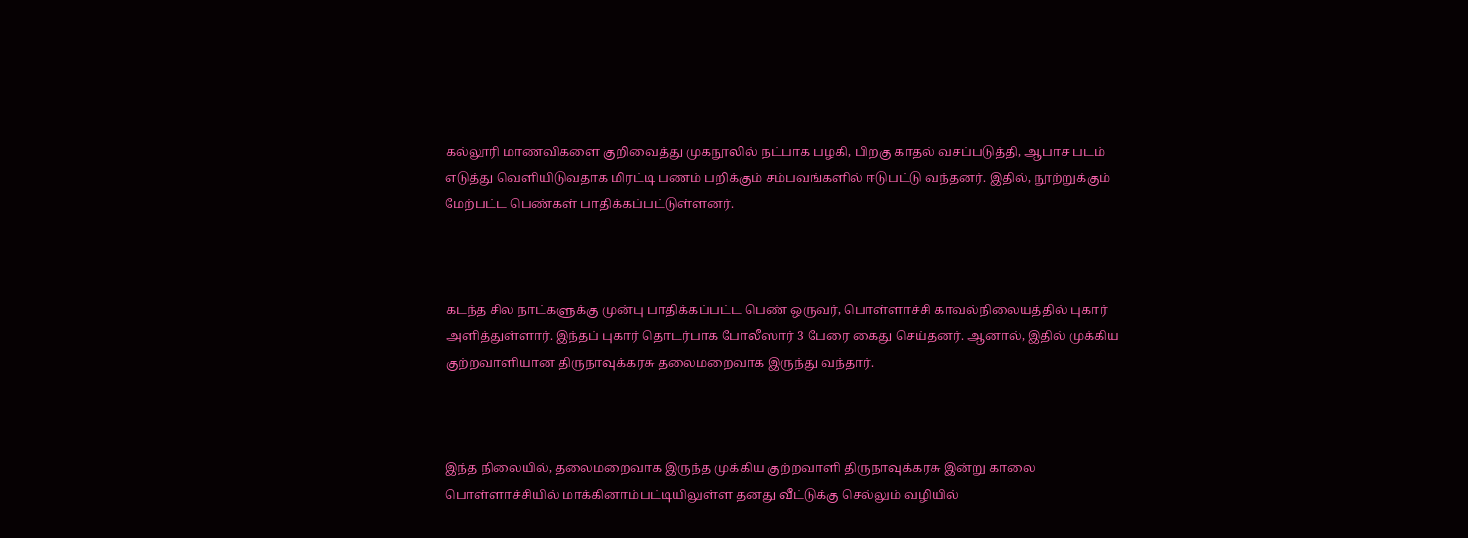கல்லூரி மாணவிகளை குறிவைத்து முகநூலில் நட்பாக பழகி, பிறகு காதல் வசப்படுத்தி, ஆபாச படம் எடுத்து வெளியிடுவதாக மிரட்டி பணம் பறிக்கும் சம்பவங்களில் ஈடுபட்டு வந்தனர். இதில், நூற்றுக்கும் மேற்பட்ட பெண்கள் பாதிக்கப்பட்டுள்ளனர்.



கடந்த சில நாட்களுக்கு முன்பு பாதிக்கப்பட்ட பெண் ஒருவர், பொள்ளாச்சி காவல்நிலையத்தில் புகார் அளித்துள்ளார். இந்தப் புகார் தொடர்பாக போலீஸார் 3 பேரை கைது செய்தனர். ஆனால், இதில் முக்கிய குற்றவாளியான திருநாவுக்கரசு தலைமறைவாக இருந்து வந்தார்.



இந்த நிலையில், தலைமறைவாக இருந்த முக்கிய குற்றவாளி திருநாவுக்கரசு இன்று காலை பொள்ளாச்சியில் மாக்கினாம்பட்டியிலுள்ள தனது வீட்டுக்கு செல்லும் வழியில்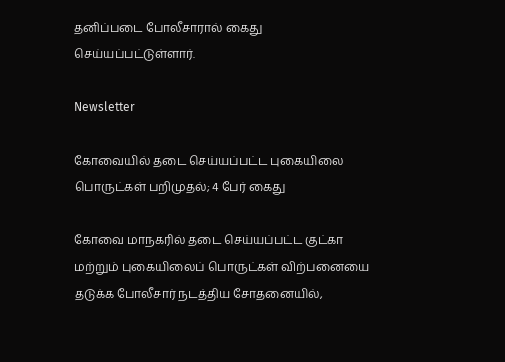தனிப்படை போலீசாரால் கைது செய்யப்பட்டுள்ளார்.

Newsletter

கோவையில் தடை செய்யப்பட்ட புகையிலை பொருட்கள் பறிமுதல்; 4 பேர் கைது

கோவை மாநகரில் தடை செய்யப்பட்ட குட்கா மற்றும் புகையிலைப் பொருட்கள் விற்பனையை தடுக்க போலீசார் நடத்திய சோதனையில்,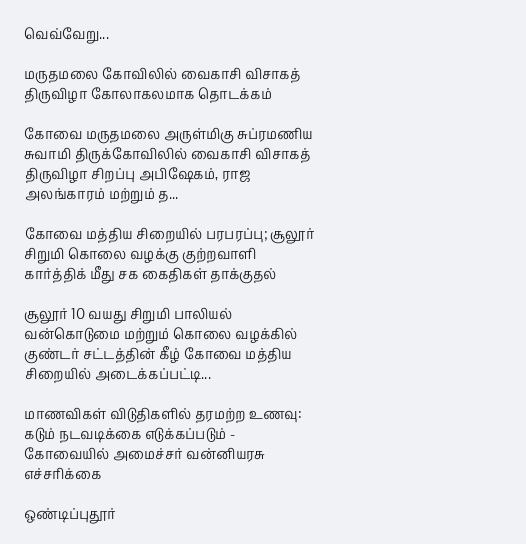வெவ்வேறு...

மருதமலை கோவிலில் வைகாசி விசாகத் திருவிழா கோலாகலமாக தொடக்கம்

கோவை மருதமலை அருள்மிகு சுப்ரமணிய சுவாமி திருக்கோவிலில் வைகாசி விசாகத் திருவிழா சிறப்பு அபிஷேகம், ராஜ அலங்காரம் மற்றும் த...

கோவை மத்திய சிறையில் பரபரப்பு; சூலூர் சிறுமி கொலை வழக்கு குற்றவாளி கார்த்திக் மீது சக கைதிகள் தாக்குதல்

சூலூர் 10 வயது சிறுமி பாலியல் வன்கொடுமை மற்றும் கொலை வழக்கில் குண்டர் சட்டத்தின் கீழ் கோவை மத்திய சிறையில் அடைக்கப்பட்டி...

மாணவிகள் விடுதிகளில் தரமற்ற உணவு: கடும் நடவடிக்கை எடுக்கப்படும் - கோவையில் அமைச்சர் வன்னியரசு எச்சரிக்கை

ஒண்டிப்புதூர்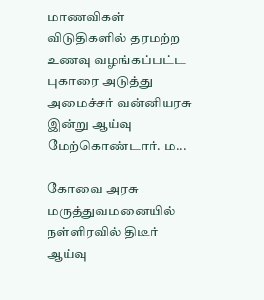மாணவிகள் விடுதிகளில் தரமற்ற உணவு வழங்கப்பட்ட புகாரை அடுத்து அமைச்சர் வன்னியரசு இன்று ஆய்வு மேற்கொண்டார். ம...

கோவை அரசு மருத்துவமனையில் நள்ளிரவில் திடீர் ஆய்வு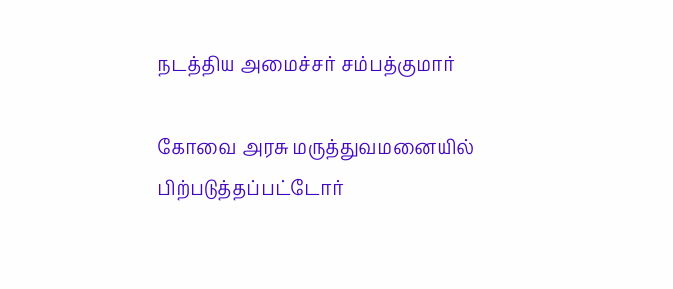நடத்திய அமைச்சர் சம்பத்குமார்

கோவை அரசு மருத்துவமனையில் பிற்படுத்தப்பட்டோர்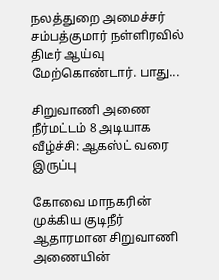நலத்துறை அமைச்சர் சம்பத்குமார் நள்ளிரவில் திடீர் ஆய்வு மேற்கொண்டார். பாது...

சிறுவாணி அணை நீர்மட்டம் 8 அடியாக வீழ்ச்சி: ஆகஸ்ட் வரை இருப்பு

கோவை மாநகரின் முக்கிய குடிநீர் ஆதாரமான சிறுவாணி அணையின்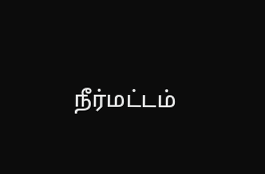நீர்மட்டம்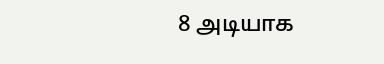8 அடியாக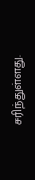சரிந்துள்ளது.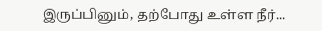இருப்பினும், தற்போது உள்ள நீர்...